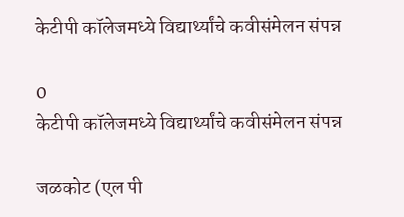केटीपी कॉलेजमध्ये विद्यार्थ्यांचे कवीसंमेलन संपन्न

0
केटीपी कॉलेजमध्ये विद्यार्थ्यांचे कवीसंमेलन संपन्न

जळकोट (एल पी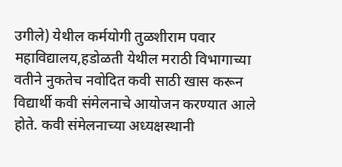उगीले) येथील कर्मयोगी तुळशीराम पवार महाविद्यालय,हडोळती येथील मराठी विभागाच्या वतीने नुकतेच नवोदित कवी साठी खास करून विद्यार्थी कवी संमेलनाचे आयोजन करण्यात आले होते. कवी संमेलनाच्या अध्यक्षस्थानी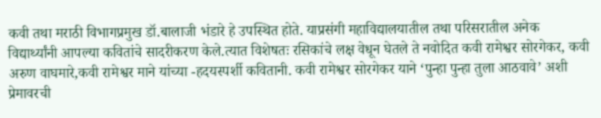कवी तथा मराठी विभागप्रमुख डॉ.बालाजी भंडारे हे उपस्थित होते. याप्रसंगी महाविद्यालयातील तथा परिसरातील अनेक विद्यार्थ्यांनी आपल्या कवितांचे सादरीकरण केले.त्यात विशेषतः रसिकांचे लक्ष वेधून घेतले ते नवोदित कवी रामेश्वर सोरगेकर, कवी अरुण वाघमारे,कवी रामेश्वर माने यांच्या -हदयस्पर्शी कवितानी. कवी रामेश्वर सोरगेकर याने ‘पुन्हा पुन्हा तुला आठवावे’ अशी प्रेमावरची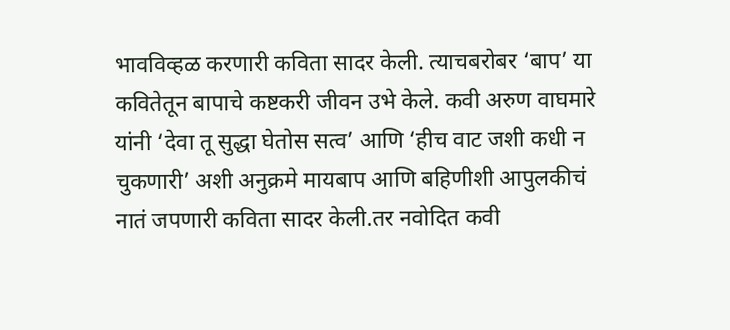भावविव्हळ करणारी कविता सादर केली. त्याचबरोबर ‘बाप’ या कवितेतून बापाचे कष्टकरी जीवन उभे केले. कवी अरुण वाघमारे यांनी ‘देवा तू सुद्धा घेतोस सत्व’ आणि ‘हीच वाट जशी कधी न चुकणारी’ अशी अनुक्रमे मायबाप आणि बहिणीशी आपुलकीचं नातं जपणारी कविता सादर केली.तर नवोदित कवी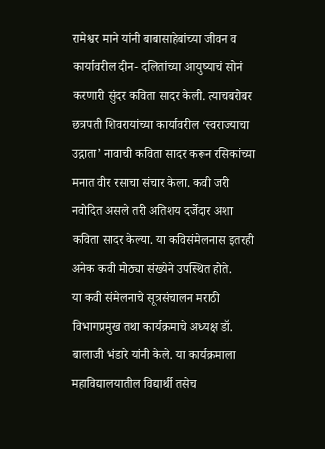रामेश्वर माने यांनी बाबासाहेबांच्या जीवन व कार्यावरील दीन- दलितांच्या आयुष्याचं सोनं करणारी सुंदर कविता सादर केली. त्याचबरोबर छत्रपती शिवरायांच्या कार्यावरील ‘स्वराज्याचा उद्गाता’ नावाची कविता सादर करून रसिकांच्या मनात वीर रसाचा संचार केला. कवी जरी नवोदित असले तरी अतिशय दर्जेदार अशा कविता सादर केल्या. या कविसंमेलनास इतरही अनेक कवी मोठ्या संख्येने उपस्थित होते.
या कवी संमेलनाचे सूत्रसंचालन मराठी विभागप्रमुख तथा कार्यक्रमाचे अध्यक्ष डॉ. बालाजी भंडारे यांनी केले. या कार्यक्रमाला महाविद्यालयातील विद्यार्थी तसेच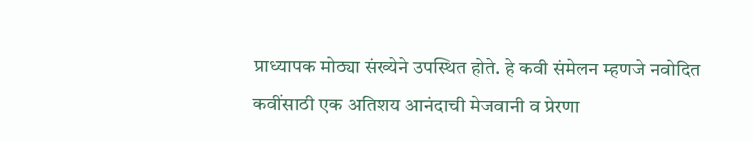प्राध्यापक मोठ्या संख्येने उपस्थित होते. हे कवी संमेलन म्हणजे नवोदित कवींसाठी एक अतिशय आनंदाची मेजवानी व प्रेरणा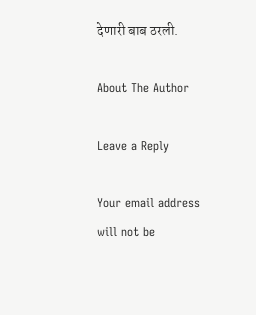देणारी बाब ठरली.

About The Author

Leave a Reply

Your email address will not be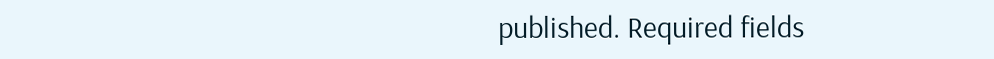published. Required fields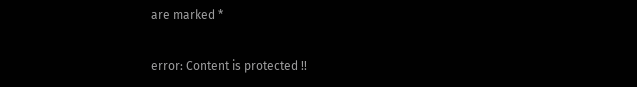are marked *

error: Content is protected !!